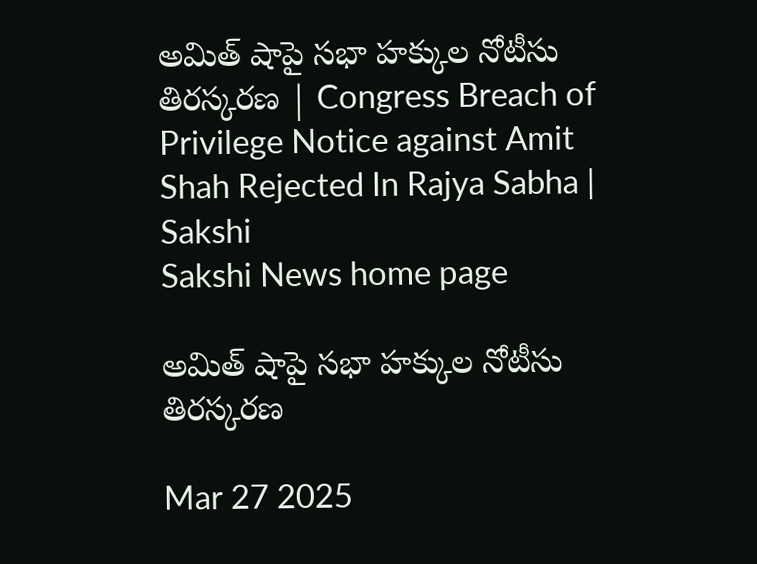అమిత్‌ షాపై సభా హక్కుల నోటీసు తిరస్కరణ | Congress Breach of Privilege Notice against Amit Shah Rejected In Rajya Sabha | Sakshi
Sakshi News home page

అమిత్‌ షాపై సభా హక్కుల నోటీసు తిరస్కరణ

Mar 27 2025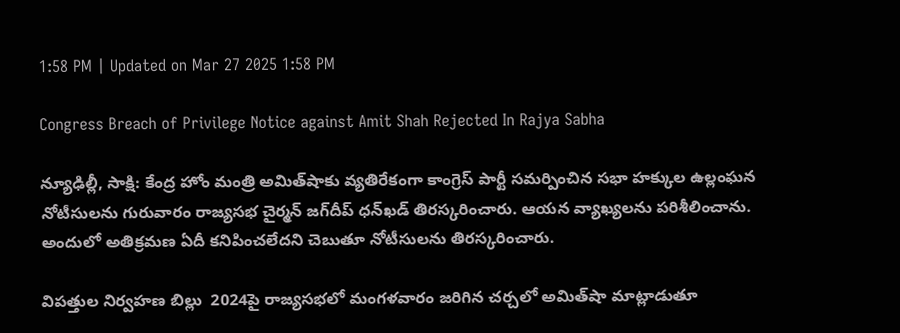1:58 PM | Updated on Mar 27 2025 1:58 PM

Congress Breach of Privilege Notice against Amit Shah Rejected In Rajya Sabha

న్యూఢిల్లీ, సాక్షి: కేంద్ర హోం మంత్రి అమిత్‌షాకు వ్యతిరేకంగా కాంగ్రెస్‌ పార్టీ సమర్పించిన సభా హక్కుల ఉల్లంఘన నోటీసులను గురువారం రాజ్యసభ చైర్మన్‌ జగ్‌దీప్‌ ధన్‌ఖడ్‌ తిరస్కరించారు. ఆయన వ్యాఖ్యలను పరిశీలించాను. అందులో అతిక్రమణ ఏదీ కనిపించలేదని చెబుతూ నోటీసులను తిరస్కరించారు.

విపత్తుల నిర్వహణ బిల్లు  2024పై రాజ్యసభలో మంగళవారం జరిగిన చర్చలో అమిత్‌షా మాట్లాడుతూ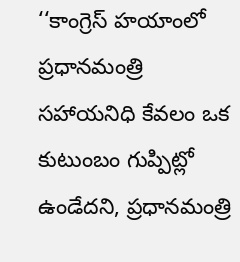‘‘కాంగ్రెస్‌ హయాంలో ప్రధానమంత్రి సహాయనిధి కేవలం ఒక కుటుంబం గుప్పిట్లో ఉండేదని, ప్రధానమంత్రి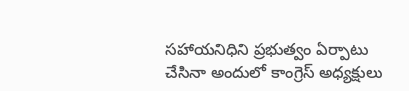సహాయనిధిని ప్రభుత్వం ఏర్పాటు చేసినా అందులో కాంగ్రెస్‌ అధ్యక్షులు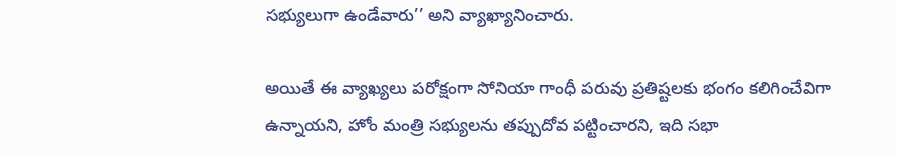సభ్యులుగా ఉండేవారు’’ అని వ్యాఖ్యానించారు.

అయితే ఈ వ్యాఖ్యలు పరోక్షంగా సోనియా గాంధీ పరువు ప్రతిష్టలకు భంగం కలిగించేవిగా ఉన్నాయని, హోం మంత్రి సభ్యులను తప్పుదోవ పట్టించారని, ఇది సభా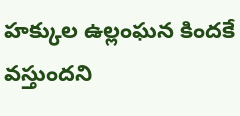హక్కుల ఉల్లంఘన కిందకే వస్తుందని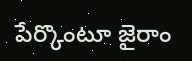పేర్కొంటూ జైరాం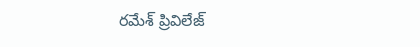రమేశ్‌ ప్రివిలేజ్‌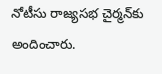నోటీసు రాజ్యసభ చైర్మన్‌కు అందించారు.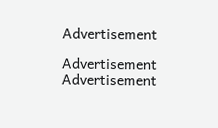Advertisement

Advertisement
Advertisement